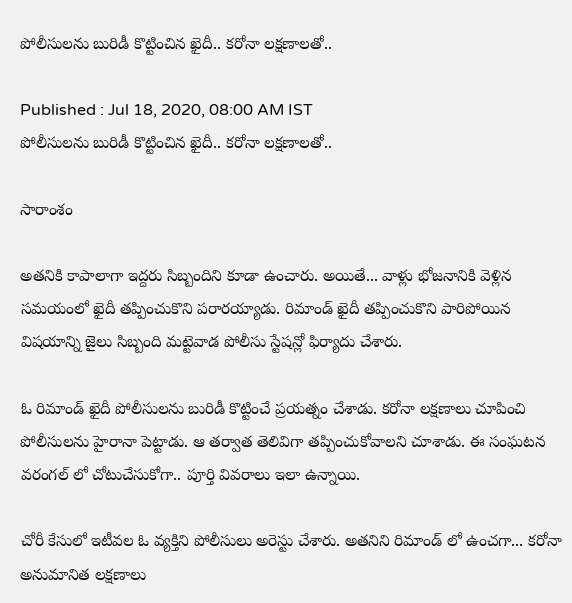పోలీసులను బురిడీ కొట్టించిన ఖైదీ.. కరోనా లక్షణాలతో..

Published : Jul 18, 2020, 08:00 AM IST
పోలీసులను బురిడీ కొట్టించిన ఖైదీ.. కరోనా లక్షణాలతో..

సారాంశం

అతనికి కాపాలాగా ఇద్దరు సిబ్బందిని కూడా ఉంచారు. అయితే... వాళ్లు భోజనానికి వెళ్లిన సమయంలో ఖైదీ తప్పించుకొని పరారయ్యాడు. రిమాండ్ ఖైదీ తప్పించుకొని పారిపోయిన విషయాన్ని జైలు సిబ్బంది మట్టెవాడ పోలీసు స్టేషన్లో ఫిర్యాదు చేశారు.

ఓ రిమాండ్ ఖైదీ పోలీసులను బురిడీ కొట్టించే ప్రయత్నం చేశాడు. కరోనా లక్షణాలు చూపించి పోలీసులను హైరానా పెట్టాడు. ఆ తర్వాత తెలివిగా తప్పించుకోవాలని చూశాడు. ఈ సంఘటన వరంగల్ లో చోటుచేసుకోగా.. పూర్తి వివరాలు ఇలా ఉన్నాయి.

చోరీ కేసులో ఇటీవల ఓ వ్యక్తిని పోలీసులు అరెస్టు చేశారు. అతనిని రిమాండ్ లో ఉంచగా... కరోనా అనుమానిత లక్షణాలు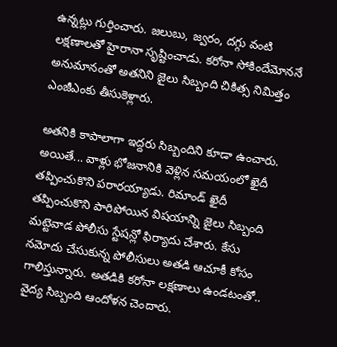ఉన్నట్లు గుర్తించారు. జలుబు, జ్వరం, దగ్గు వంటి లక్షణాలతో హైరానా సృష్టించాడు. కరోనా సోకిందేమోననే అనుమానంతో అతనిని జైలు సిబ్బంది చికిత్స నిమిత్తం ఎంజీఎంకు తీసుకెళ్లారు.

అతనికి కాపాలాగా ఇద్దరు సిబ్బందిని కూడా ఉంచారు. అయితే... వాళ్లు భోజనానికి వెళ్లిన సమయంలో ఖైదీ తప్పించుకొని పరారయ్యాడు. రిమాండ్ ఖైదీ తప్పించుకొని పారిపోయిన విషయాన్ని జైలు సిబ్బంది మట్టెవాడ పోలీసు స్టేషన్లో ఫిర్యాదు చేశారు. కేసు నమోదు చేసుకున్న పోలీసులు అతడి ఆచూకీ కోసం గాలిస్తున్నారు. అతడికి కరోనా లక్షణాలు ఉండటంతో.. వైద్య సిబ్బంది ఆందోళన చెందారు.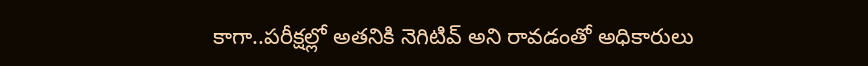కాగా..పరీక్షల్లో అతనికి నెగిటివ్ అని రావడంతో అధికారులు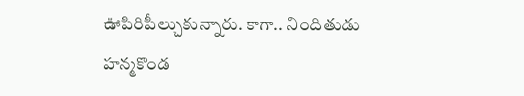ఊపిరిపీల్చుకున్నారు. కాగా.. నిందితుడు హన్మకొండ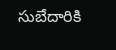సుబేదారికి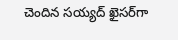చెందిన సయ్యద్ ఖైసర్‌గా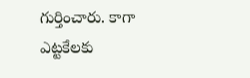గుర్తించారు. కాగా ఎట్టకేలకు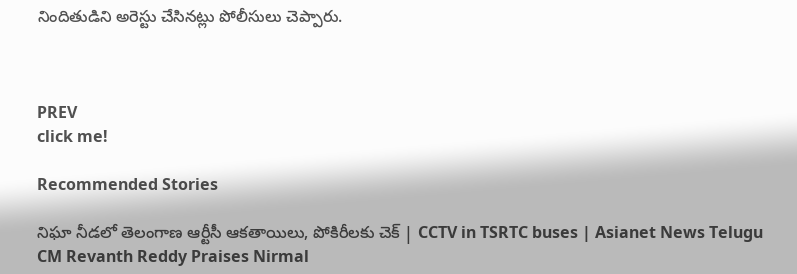నిందితుడిని అరెస్టు చేసినట్లు పోలీసులు చెప్పారు.



PREV
click me!

Recommended Stories

నిఘా నీడలో తెలంగాణ ఆర్టీసీ ఆకతాయిలు, పోకిరీలకు చెక్ | CCTV in TSRTC buses | Asianet News Telugu
CM Revanth Reddy Praises Nirmal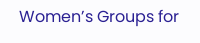Women’s Groups for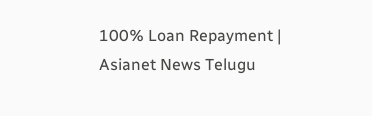100% Loan Repayment | Asianet News Telugu